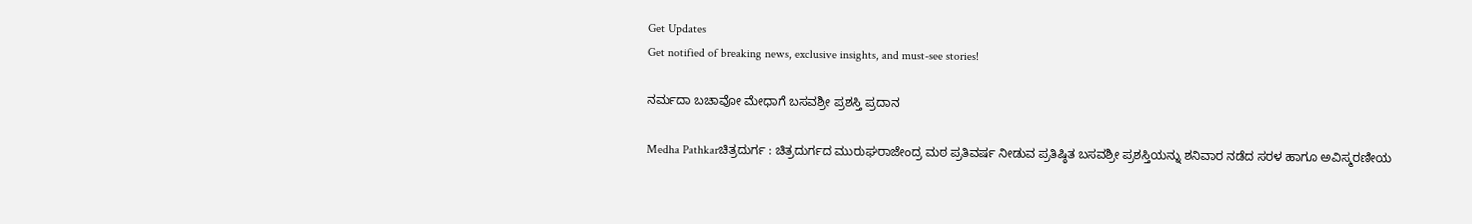Get Updates
Get notified of breaking news, exclusive insights, and must-see stories!

ನರ್ಮದಾ ಬಚಾವೋ ಮೇಧಾಗೆ ಬಸವಶ್ರೀ ಪ್ರಶಸ್ತಿ ಪ್ರದಾನ

Medha Pathkarಚಿತ್ರದುರ್ಗ : ಚಿತ್ರದುರ್ಗದ ಮುರುಘರಾಜೇಂದ್ರ ಮಠ ಪ್ರತಿವರ್ಷ ನೀಡುವ ಪ್ರತಿಷ್ಠಿತ ಬಸವಶ್ರೀ ಪ್ರಶಸ್ತಿಯನ್ನು ಶನಿವಾರ ನಡೆದ ಸರಳ ಹಾಗೂ ಅವಿಸ್ಮರಣೀಯ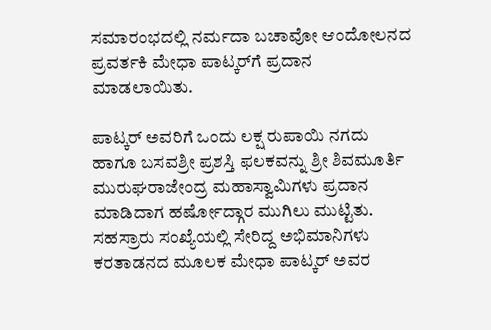ಸಮಾರಂಭದಲ್ಲಿ ನರ್ಮದಾ ಬಚಾವೋ ಆಂದೋಲನದ ಪ್ರವರ್ತಕಿ ಮೇಧಾ ಪಾಟ್ಕರ್‌ಗೆ ಪ್ರದಾನ ಮಾಡಲಾಯಿತು.

ಪಾಟ್ಕರ್‌ ಅವರಿಗೆ ಒಂದು ಲಕ್ಷ ರುಪಾಯಿ ನಗದು ಹಾಗೂ ಬಸವಶ್ರೀ ಪ್ರಶಸ್ತಿ ಫಲಕವನ್ನು ಶ್ರೀ ಶಿವಮೂರ್ತಿ ಮುರುಘರಾಜೇಂದ್ರ ಮಹಾಸ್ವಾಮಿಗಳು ಪ್ರದಾನ ಮಾಡಿದಾಗ ಹರ್ಷೋದ್ಗಾರ ಮುಗಿಲು ಮುಟ್ಟಿತು. ಸಹಸ್ರಾರು ಸಂಖ್ಯೆಯಲ್ಲಿ ಸೇರಿದ್ದ ಅಭಿಮಾನಿಗಳು ಕರತಾಡನದ ಮೂಲಕ ಮೇಧಾ ಪಾಟ್ಕರ್‌ ಅವರ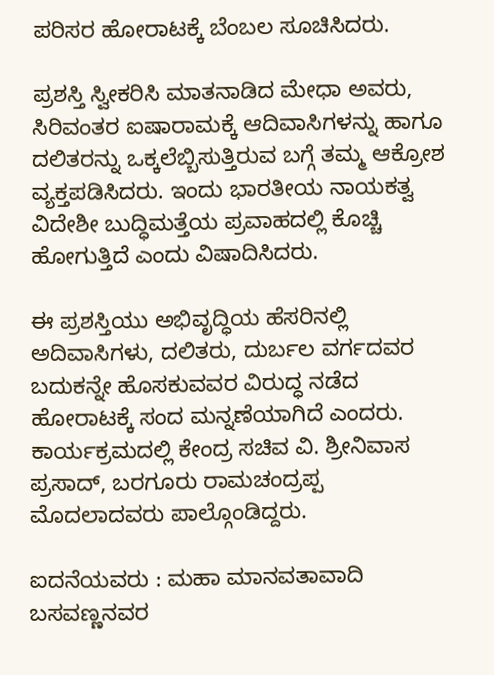ಪರಿಸರ ಹೋರಾಟಕ್ಕೆ ಬೆಂಬಲ ಸೂಚಿಸಿದರು.

ಪ್ರಶಸ್ತಿ ಸ್ವೀಕರಿಸಿ ಮಾತನಾಡಿದ ಮೇಧಾ ಅವರು, ಸಿರಿವಂತರ ಐಷಾರಾಮಕ್ಕೆ ಆದಿವಾಸಿಗಳನ್ನು ಹಾಗೂ ದಲಿತರನ್ನು ಒಕ್ಕಲೆಬ್ಬಿಸುತ್ತಿರುವ ಬಗ್ಗೆ ತಮ್ಮ ಆಕ್ರೋಶ ವ್ಯಕ್ತಪಡಿಸಿದರು. ಇಂದು ಭಾರತೀಯ ನಾಯಕತ್ವ ವಿದೇಶೀ ಬುದ್ಧಿಮತ್ತೆಯ ಪ್ರವಾಹದಲ್ಲಿ ಕೊಚ್ಚಿ ಹೋಗುತ್ತಿದೆ ಎಂದು ವಿಷಾದಿಸಿದರು.

ಈ ಪ್ರಶಸ್ತಿಯು ಅಭಿವೃದ್ಧಿಯ ಹೆಸರಿನಲ್ಲಿ ಅದಿವಾಸಿಗಳು, ದಲಿತರು, ದುರ್ಬಲ ವರ್ಗದವರ ಬದುಕನ್ನೇ ಹೊಸಕುವವರ ವಿರುದ್ಧ ನಡೆದ ಹೋರಾಟಕ್ಕೆ ಸಂದ ಮನ್ನಣೆಯಾಗಿದೆ ಎಂದರು. ಕಾರ್ಯಕ್ರಮದಲ್ಲಿ ಕೇಂದ್ರ ಸಚಿವ ವಿ. ಶ್ರೀನಿವಾಸ ಪ್ರಸಾದ್‌, ಬರಗೂರು ರಾಮಚಂದ್ರಪ್ಪ ಮೊದಲಾದವರು ಪಾಲ್ಗೊಂಡಿದ್ದರು.

ಐದನೆಯವರು : ಮಹಾ ಮಾನವತಾವಾದಿ ಬಸವಣ್ಣನವರ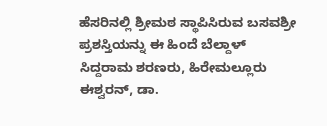ಹೆಸರಿನಲ್ಲಿ ಶ್ರೀಮಠ ಸ್ಥಾಪಿಸಿರುವ ಬಸವಶ್ರೀ ಪ್ರಶಸ್ತಿಯನ್ನು ಈ ಹಿಂದೆ ಬೆಲ್ದಾಳ್‌ ಸಿದ್ದರಾಮ ಶರಣರು, ಹಿರೇಮಲ್ಲೂರು ಈಶ್ವರನ್‌, ಡಾ.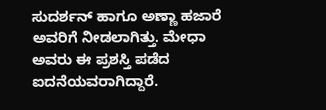ಸುದರ್ಶನ್‌ ಹಾಗೂ ಅಣ್ಣಾ ಹಜಾರೆ ಅವರಿಗೆ ನೀಡಲಾಗಿತ್ತು. ಮೇಧಾ ಅವರು ಈ ಪ್ರಶಸ್ತಿ ಪಡೆದ ಐದನೆಯವರಾಗಿದ್ದಾರೆ.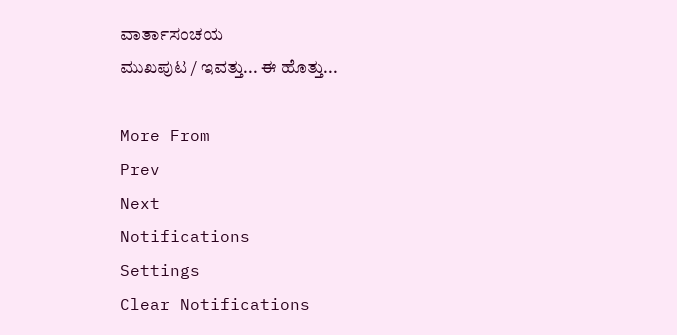ವಾರ್ತಾಸಂಚಯ
ಮುಖಪುಟ / ಇವತ್ತು... ಈ ಹೊತ್ತು...

More From
Prev
Next
Notifications
Settings
Clear Notifications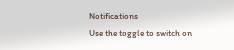Notifications
Use the toggle to switch on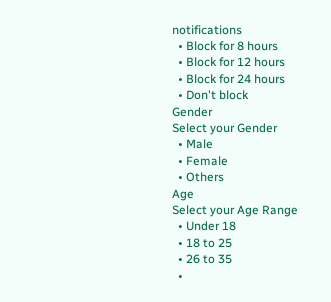notifications
  • Block for 8 hours
  • Block for 12 hours
  • Block for 24 hours
  • Don't block
Gender
Select your Gender
  • Male
  • Female
  • Others
Age
Select your Age Range
  • Under 18
  • 18 to 25
  • 26 to 35
  •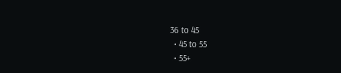36 to 45
  • 45 to 55
  • 55+